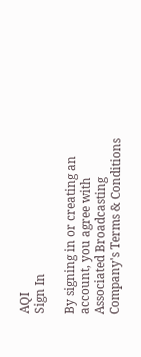AQI
Sign In

By signing in or creating an account, you agree with Associated Broadcasting Company's Terms & Conditions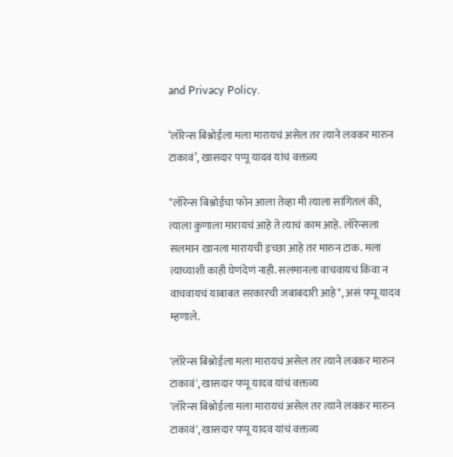and Privacy Policy.

‘लॉरेन्स बिश्नोईला मला मारायचं असेल तर त्याने लवकर मारुन टाकावं’, खासदार पप्पू यादव यांचं वक्तव्य

"लॉरेन्स बिश्नोईचा फोन आला तेव्हा मी त्याला सांगितलं की, त्याला कुणाला मारायचं आहे ते त्याचं काम आहे. लॉरेन्सला सलमान खानला मारायची इच्छा आहे तर मारुन टाक. मला त्याच्याशी काही घेणंदेणं नाही. सलमानला वाचवायचं किंवा न वाचवायचं याबाबत सरकारची जबाबदारी आहे", असं पप्पू यादव म्हणाले.

'लॉरेन्स बिश्नोईला मला मारायचं असेल तर त्याने लवकर मारुन टाकावं', खासदार पप्पू यादव यांचं वक्तव्य
'लॉरेन्स बिश्नोईला मला मारायचं असेल तर त्याने लवकर मारुन टाकावं', खासदार पप्पू यादव यांचं वक्तव्य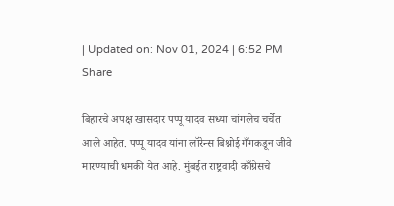| Updated on: Nov 01, 2024 | 6:52 PM
Share

बिहारचे अपक्ष खासदार पप्पू यादव सध्या चांगलेच चर्चेत आले आहेत. पप्पू यादव यांना लॉरेन्स बिश्नोई गँगकडून जीवे मारण्याची धमकी येत आहे. मुंबईत राष्ट्रवादी काँग्रेसचे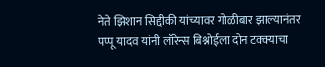नेते झिशान सिद्दीकी यांच्यावर गोळीबार झाल्यानंतर पप्पू यादव यांनी लॉरेन्स बिश्नोईला दोन टक्क्याचा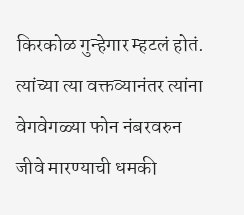किरकोळ गुन्हेगार म्हटलं होतं. त्यांच्या त्या वक्तव्यानंतर त्यांना वेगवेगळ्या फोन नंबरवरुन जीवे मारण्याची धमकी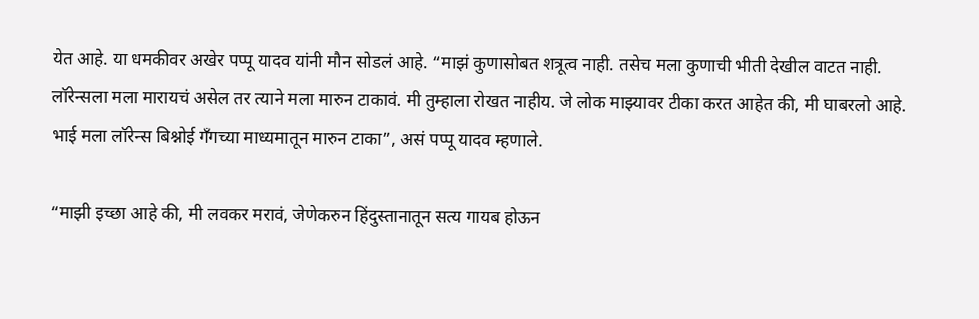येत आहे. या धमकीवर अखेर पप्पू यादव यांनी मौन सोडलं आहे. “माझं कुणासोबत शत्रूत्व नाही. तसेच मला कुणाची भीती देखील वाटत नाही. लॉरेन्सला मला मारायचं असेल तर त्याने मला मारुन टाकावं. मी तुम्हाला रोखत नाहीय. जे लोक माझ्यावर टीका करत आहेत की, मी घाबरलो आहे. भाई मला लॉरेन्स बिश्नोई गँगच्या माध्यमातून मारुन टाका”, असं पप्पू यादव म्हणाले.

“माझी इच्छा आहे की, मी लवकर मरावं, जेणेकरुन हिंदुस्तानातून सत्य गायब होऊन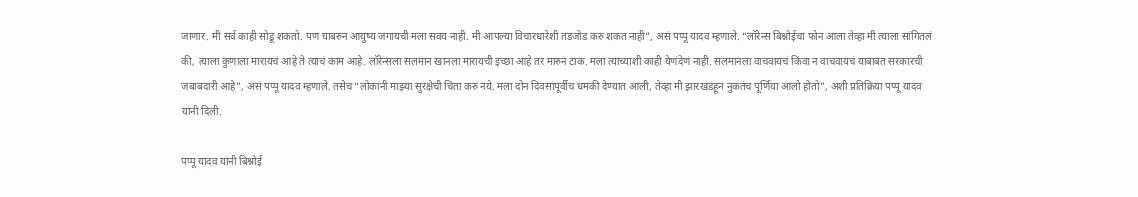जाणार. मी सर्व काही सोडू शकतो. पण घाबरुन आयुष्य जगायची मला सवय नाही. मी आपल्या विचारधारेशी तडजोड करु शकत नाही”, असं पप्पू यादव म्हणाले. “लॉरेन्स बिश्नोईचा फोन आला तेव्हा मी त्याला सांगितलं की, त्याला कुणाला मारायचं आहे ते त्याचं काम आहे. लॉरेन्सला सलमान खानला मारायची इच्छा आहे तर मारुन टाक. मला त्याच्याशी काही घेणंदेणं नाही. सलमानला वाचवायचं किंवा न वाचवायचं याबाबत सरकारची जबाबदारी आहे”, असं पप्पू यादव म्हणाले. तसेच “लोकांनी माझ्या सुरक्षेची चिंता करु नये. मला दोन दिवसांपूर्वीच धमकी देण्यात आली, तेव्हा मी झारखंडहून नुकतंच पूर्णिया आलो होतो”, अशी प्रतिक्रिया पप्पू यादव यांनी दिली.

पप्पू यादव यांनी बिश्नोई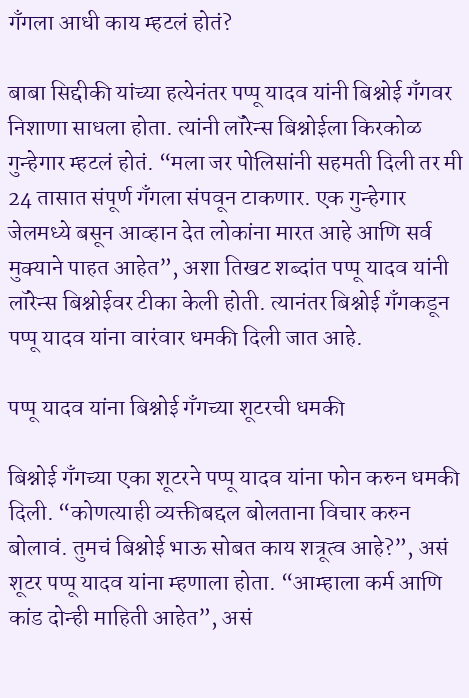गँगला आधी काय म्हटलं होतं?

बाबा सिद्दीकी यांच्या हत्येनंतर पप्पू यादव यांनी बिश्नोई गँगवर निशाणा साधला होता. त्यांनी लॉरेन्स बिश्नोईला किरकोळ गुन्हेगार म्हटलं होतं. “मला जर पोलिसांनी सहमती दिली तर मी 24 तासात संपूर्ण गँगला संपवून टाकणार. एक गुन्हेगार जेलमध्ये बसून आव्हान देत लोकांना मारत आहे आणि सर्व मुक्याने पाहत आहेत”, अशा तिखट शब्दांत पप्पू यादव यांनी लॉरेन्स बिश्नोईवर टीका केली होती. त्यानंतर बिश्नोई गँगकडून पप्पू यादव यांना वारंवार धमकी दिली जात आहे.

पप्पू यादव यांना बिश्नोई गँगच्या शूटरची धमकी

बिश्नोई गँगच्या एका शूटरने पप्पू यादव यांना फोन करुन धमकी दिली. “कोणत्याही व्यक्तीबद्दल बोलताना विचार करुन बोलावं. तुमचं बिश्नोई भाऊ सोबत काय शत्रूत्व आहे?”, असं शूटर पप्पू यादव यांना म्हणाला होता. “आम्हाला कर्म आणि कांड दोन्ही माहिती आहेत”, असं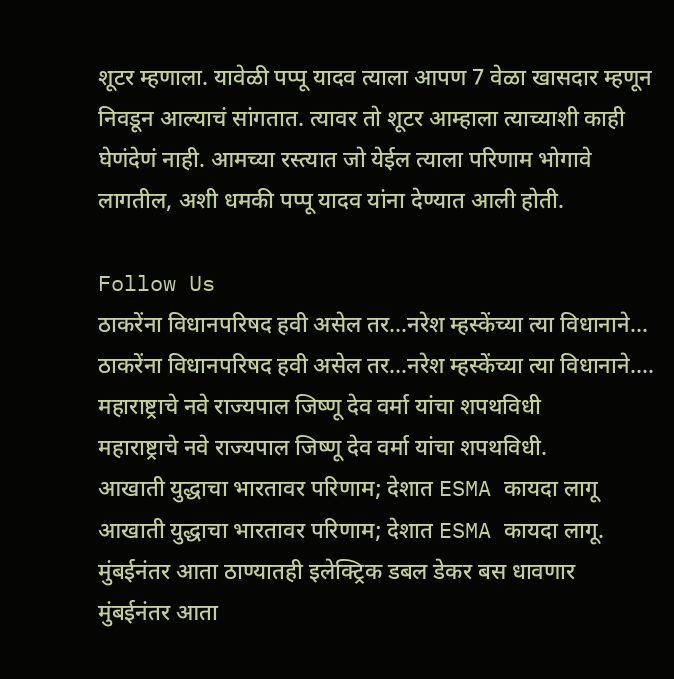शूटर म्हणाला. यावेळी पप्पू यादव त्याला आपण 7 वेळा खासदार म्हणून निवडून आल्याचं सांगतात. त्यावर तो शूटर आम्हाला त्याच्याशी काही घेणंदेणं नाही. आमच्या रस्त्यात जो येईल त्याला परिणाम भोगावे लागतील, अशी धमकी पप्पू यादव यांना देण्यात आली होती.

Follow Us
ठाकरेंना विधानपरिषद हवी असेल तर...नरेश म्हस्केंच्या त्या विधानाने...
ठाकरेंना विधानपरिषद हवी असेल तर...नरेश म्हस्केंच्या त्या विधानाने....
महाराष्ट्राचे नवे राज्यपाल जिष्णू देव वर्मा यांचा शपथविधी
महाराष्ट्राचे नवे राज्यपाल जिष्णू देव वर्मा यांचा शपथविधी.
आखाती युद्धाचा भारतावर परिणाम; देशात ESMA कायदा लागू
आखाती युद्धाचा भारतावर परिणाम; देशात ESMA कायदा लागू.
मुंबईनंतर आता ठाण्यातही इलेक्ट्रिक डबल डेकर बस धावणार
मुंबईनंतर आता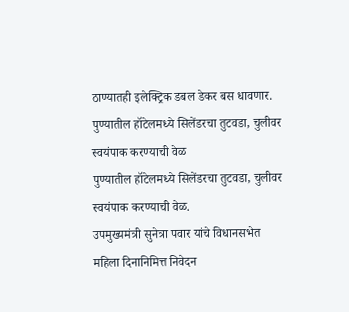ठाण्यातही इलेक्ट्रिक डबल डेकर बस धावणार.
पुण्यातील हॉटेलमध्ये सिलेंडरचा तुटवडा, चुलीवर स्वयंपाक करण्याची वेळ
पुण्यातील हॉटेलमध्ये सिलेंडरचा तुटवडा, चुलीवर स्वयंपाक करण्याची वेळ.
उपमुख्यमंत्री सुनेत्रा पवार यांचे विधानसभेत महिला दिनानिमित्त निवेदन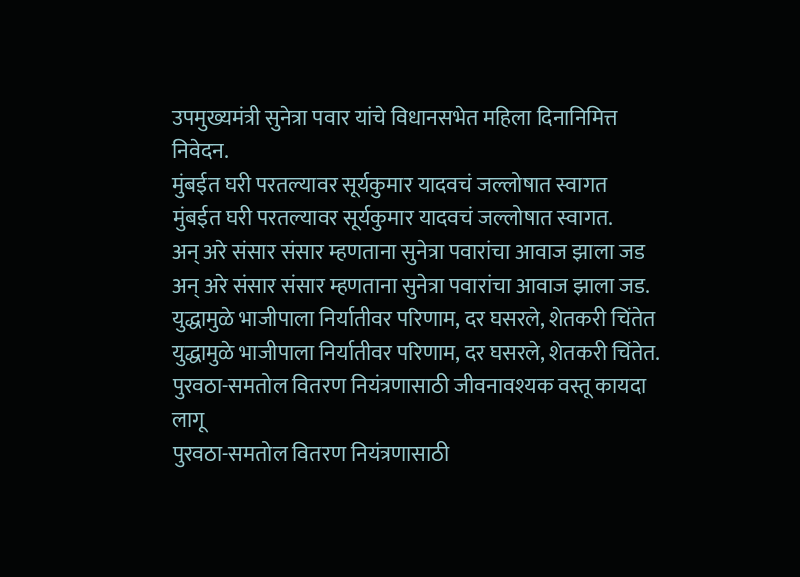उपमुख्यमंत्री सुनेत्रा पवार यांचे विधानसभेत महिला दिनानिमित्त निवेदन.
मुंबईत घरी परतल्यावर सूर्यकुमार यादवचं जल्लोषात स्वागत
मुंबईत घरी परतल्यावर सूर्यकुमार यादवचं जल्लोषात स्वागत.
अन् अरे संसार संसार म्हणताना सुनेत्रा पवारांचा आवाज झाला जड
अन् अरे संसार संसार म्हणताना सुनेत्रा पवारांचा आवाज झाला जड.
युद्धामुळे भाजीपाला निर्यातीवर परिणाम, दर घसरले, शेतकरी चिंतेत
युद्धामुळे भाजीपाला निर्यातीवर परिणाम, दर घसरले, शेतकरी चिंतेत.
पुरवठा-समतोल वितरण नियंत्रणासाठी जीवनावश्यक वस्तू कायदा लागू
पुरवठा-समतोल वितरण नियंत्रणासाठी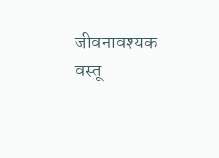जीवनावश्यक वस्तू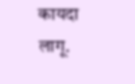कायदा लागू.